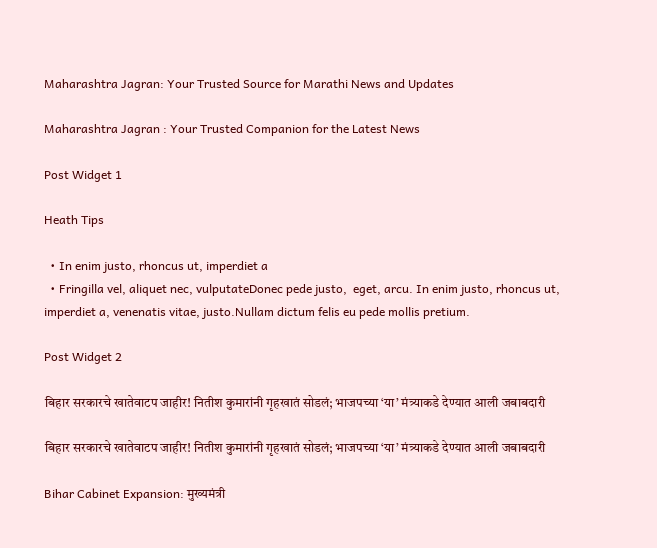Maharashtra Jagran: Your Trusted Source for Marathi News and Updates

Maharashtra Jagran : Your Trusted Companion for the Latest News

Post Widget 1

Heath Tips

  • In enim justo, rhoncus ut, imperdiet a
  • Fringilla vel, aliquet nec, vulputateDonec pede justo,  eget, arcu. In enim justo, rhoncus ut, imperdiet a, venenatis vitae, justo.Nullam dictum felis eu pede mollis pretium.

Post Widget 2

बिहार सरकारचे खातेवाटप जाहीर! नितीश कुमारांनी गृहखातं सोडलं; भाजपच्या ‘या’ मंत्र्याकडे देण्यात आली जबाबदारी

बिहार सरकारचे खातेवाटप जाहीर! नितीश कुमारांनी गृहखातं सोडलं; भाजपच्या ‘या’ मंत्र्याकडे देण्यात आली जबाबदारी

Bihar Cabinet Expansion: मुख्यमंत्री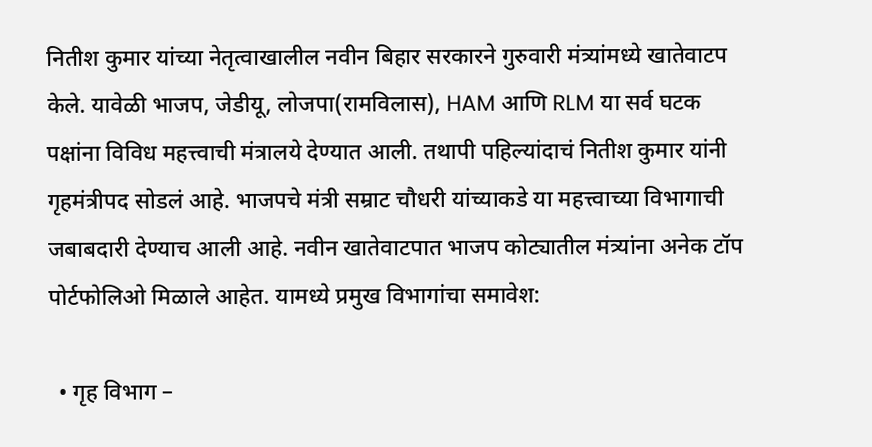नितीश कुमार यांच्या नेतृत्वाखालील नवीन बिहार सरकारने गुरुवारी मंत्र्यांमध्ये खातेवाटप केले. यावेळी भाजप, जेडीयू, लोजपा(रामविलास), HAM आणि RLM या सर्व घटक पक्षांना विविध महत्त्वाची मंत्रालये देण्यात आली. तथापी पहिल्यांदाचं नितीश कुमार यांनी गृहमंत्रीपद सोडलं आहे. भाजपचे मंत्री सम्राट चौधरी यांच्याकडे या महत्त्वाच्या विभागाची जबाबदारी देण्याच आली आहे. नवीन खातेवाटपात भाजप कोट्यातील मंत्र्यांना अनेक टॉप पोर्टफोलिओ मिळाले आहेत. यामध्ये प्रमुख विभागांचा समावेश:

  • गृह विभाग –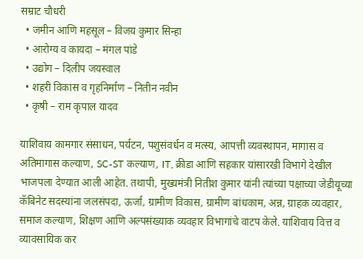सम्राट चौधरी
  • जमीन आणि महसूल – विजय कुमार सिन्हा
  • आरोग्य व कायदा – मंगल पांडे
  • उद्योग – दिलीप जयस्वाल
  • शहरी विकास व गृहनिर्माण – नितीन नवीन
  • कृषी – राम कृपाल यादव

याशिवाय कामगार संसाधन, पर्यटन, पशुसंवर्धन व मत्स्य, आपत्ती व्यवस्थापन, मागास व अतिमागास कल्याण, SC-ST कल्याण, IT, क्रीडा आणि सहकार यांसारखी विभागे देखील भाजपला देण्यात आली आहेत. तथापी, मुख्यमंत्री नितीश कुमार यांनी त्यांच्या पक्षाच्या जेडीयूच्या कॅबिनेट सदस्यांना जलसंपदा, ऊर्जा, ग्रामीण विकास, ग्रामीण बांधकाम, अन्न, ग्राहक व्यवहार, समाज कल्याण, शिक्षण आणि अल्पसंख्याक व्यवहार विभागांचे वाटप केले. याशिवाय वित्त व व्यावसायिक कर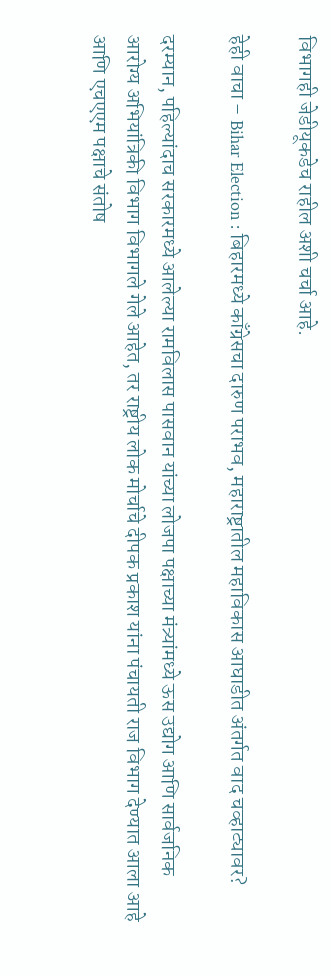विभागही जेडीयूकडेच राहील अशी चर्चा आहे.

हेही वाचा – Bihar Election : बिहारमध्ये काँग्रेसचा दारुण पराभव, महाराष्ट्रातील महाविकास आघाडीत अंतर्गत वाद चव्हाट्यावर?

दरम्यान, पहिल्यांदाच सरकारमध्ये आलेल्या रामविलास पासवान यांच्या लोजपा पक्षाच्या मंत्र्यांमध्ये ऊस उद्योग आणि सार्वजनिक आरोग्य अभियांत्रिकी विभाग विभागले गेले आहेत, तर राष्ट्रीय लोक मोर्चाचे दीपक प्रकाश यांना पंचायती राज विभाग देण्यात आला आहे आणि एचएएम पक्षाचे संतोष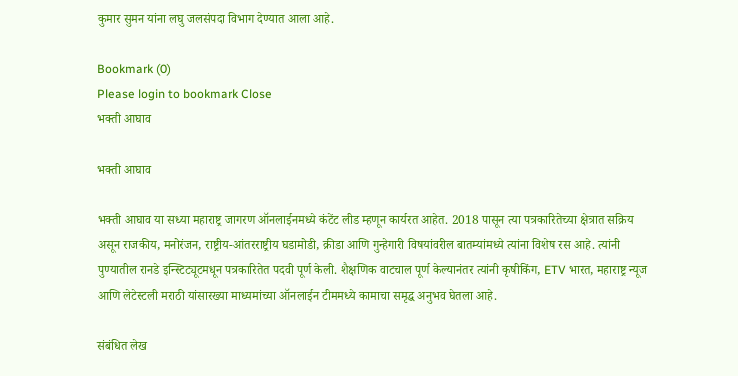कुमार सुमन यांना लघु जलसंपदा विभाग देण्यात आला आहे.

Bookmark (0)
Please login to bookmark Close
भक्ती आघाव

भक्ती आघाव

भक्ती आघाव या सध्या महाराष्ट्र जागरण ऑनलाईनमध्ये कंटेंट लीड म्हणून कार्यरत आहेत. 2018 पासून त्या पत्रकारितेच्या क्षेत्रात सक्रिय असून राजकीय, मनोरंजन, राष्ट्रीय-आंतरराष्ट्रीय घडामोडी, क्रीडा आणि गुन्हेगारी विषयांवरील बातम्यांमध्ये त्यांना विशेष रस आहे. त्यांनी पुण्यातील रानडे इन्स्टिट्यूटमधून पत्रकारितेत पदवी पूर्ण केली. शैक्षणिक वाटचाल पूर्ण केल्यानंतर त्यांनी कृषीकिंग, ETV भारत, महाराष्ट्र न्यूज आणि लेटेस्टली मराठी यांसारख्या माध्यमांच्या ऑनलाईन टीममध्ये कामाचा समृद्ध अनुभव घेतला आहे.

संबंधित लेख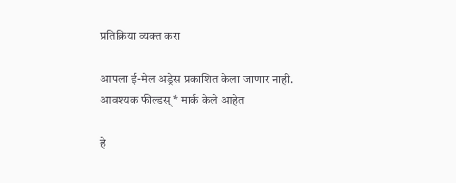प्रतिक्रिया व्यक्त करा

आपला ई-मेल अड्रेस प्रकाशित केला जाणार नाही. आवश्यक फील्डस् * मार्क केले आहेत

हे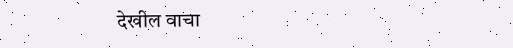देखील वाचा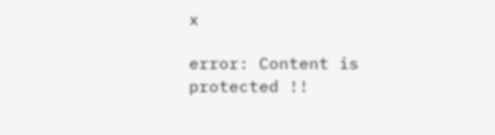x

error: Content is protected !!